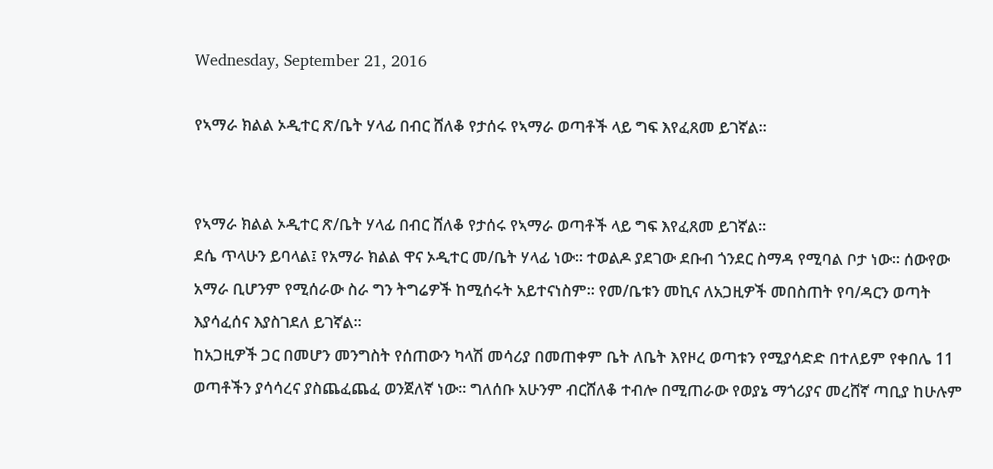Wednesday, September 21, 2016

የኣማራ ክልል ኦዲተር ጽ/ቤት ሃላፊ በብር ሸለቆ የታሰሩ የኣማራ ወጣቶች ላይ ግፍ እየፈጸመ ይገኛል።


የኣማራ ክልል ኦዲተር ጽ/ቤት ሃላፊ በብር ሸለቆ የታሰሩ የኣማራ ወጣቶች ላይ ግፍ እየፈጸመ ይገኛል።
ደሴ ጥላሁን ይባላል፤ የአማራ ክልል ዋና ኦዲተር መ/ቤት ሃላፊ ነው። ተወልዶ ያደገው ደቡብ ጎንደር ስማዳ የሚባል ቦታ ነው። ሰውየው አማራ ቢሆንም የሚሰራው ስራ ግን ትግሬዎች ከሚሰሩት አይተናነስም። የመ/ቤቱን መኪና ለአጋዚዎች መበስጠት የባ/ዳርን ወጣት እያሳፈሰና እያስገደለ ይገኛል።
ከአጋዚዎች ጋር በመሆን መንግስት የሰጠውን ካላሽ መሳሪያ በመጠቀም ቤት ለቤት እየዞረ ወጣቱን የሚያሳድድ በተለይም የቀበሌ 11 ወጣቶችን ያሳሳረና ያስጨፈጨፈ ወንጀለኛ ነው። ግለሰቡ አሁንም ብርሸለቆ ተብሎ በሚጠራው የወያኔ ማጎሪያና መረሸኛ ጣቢያ ከሁሉም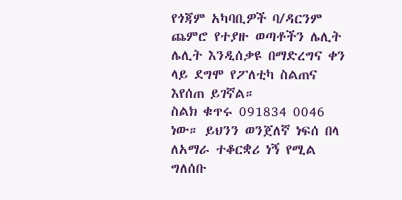የጎጃም አካባቢዎች ባ/ዳርንም ጨምሮ የተያዙ ወጣቶችን ሌሊት ሌሊት እንዲሰቃዩ በማድረግና ቀን ላይ ደግሞ የፖለቲካ ስልጠና እየሰጠ ይገኛል።
ስልክ ቁጥሩ 091834 0046 ነው። ይህንን ወንጀለኛ ነፍሰ በላ ለአማራ ተቆርቋሪ ነኝ የሚል ግለሰቡ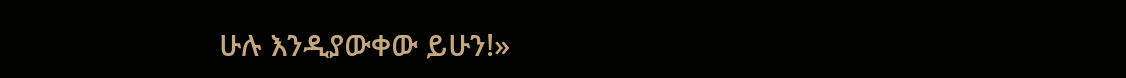ሁሉ እንዲያውቀው ይሁን!»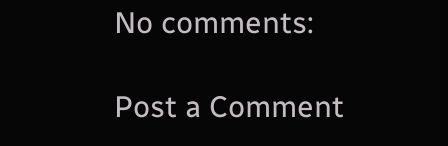No comments:

Post a Comment